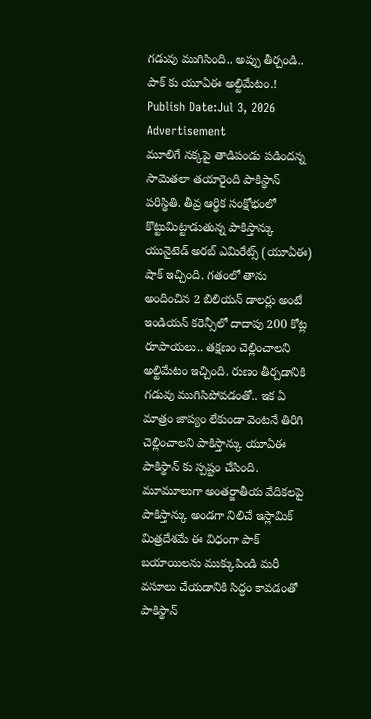గడువు ముగిసింది.. అప్పు తీర్చండి.. పాక్ కు యూఏఈ అల్టిమేటం.!
Publish Date:Jul 3, 2026
Advertisement
మూలిగే నక్కపై తాడిపండు పడిందన్న సామెతలా తయారైంది పాకిస్థాన్ పరిస్థితి. తీవ్ర ఆర్థిక సంక్షోభంలో కొట్టుమిట్టాడుతున్న పాకిస్తాన్కు యునైటెడ్ అరబ్ ఎమిరేట్స్ (యూఏఈ) షాక్ ఇచ్చింది. గతంలో తాను అందించిన 2 బిలియన్ డాలర్లు అంటే ఇండియన్ కరెన్సీలో దాదాపు 200 కోట్ల రూపాయలు.. తక్షణం చెల్లించాలని అల్టిమేటం ఇచ్చింది. రుణం తీర్చడానికి గడువు ముగిసిపోవడంతో.. ఇక ఏ మాత్రం జాప్యం లేకుండా వెంటనే తిరిగి చెల్లించాలని పాకిస్తాన్కు యూఏఈ పాకిస్థాన్ కు స్పష్టం చేసింది. మూమూలుగా అంతర్జాతీయ వేదికలపై పాకిస్తాన్కు అండగా నిలిచే ఇస్లామిక్ మిత్రదేశమే ఈ విధంగా పాక్ బయాయిలను ముక్కుపిండి మరీ వసూలు చేయడానికి సిద్ధం కావడంతో పాకిస్థాన్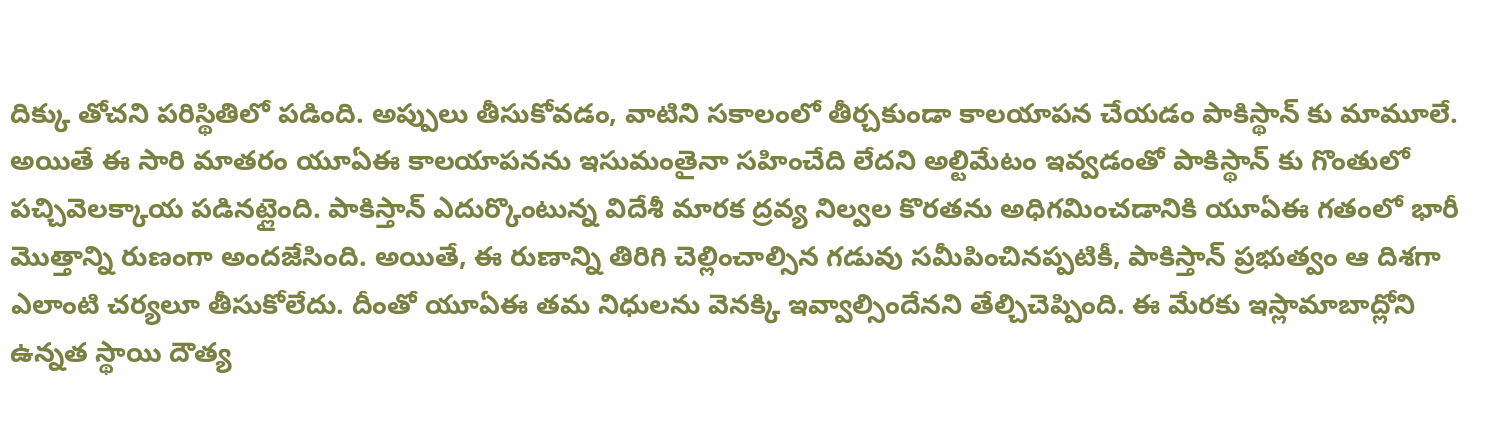దిక్కు తోచని పరిస్థితిలో పడింది. అప్పులు తీసుకోవడం, వాటిని సకాలంలో తీర్చకుండా కాలయాపన చేయడం పాకిస్థాన్ కు మామూలే. అయితే ఈ సారి మాతరం యూఏఈ కాలయాపనను ఇసుమంతైనా సహించేది లేదని అల్టిమేటం ఇవ్వడంతో పాకిస్థాన్ కు గొంతులో పచ్చివెలక్కాయ పడినట్లైంది. పాకిస్తాన్ ఎదుర్కొంటున్న విదేశీ మారక ద్రవ్య నిల్వల కొరతను అధిగమించడానికి యూఏఈ గతంలో భారీ మొత్తాన్ని రుణంగా అందజేసింది. అయితే, ఈ రుణాన్ని తిరిగి చెల్లించాల్సిన గడువు సమీపించినప్పటికీ, పాకిస్తాన్ ప్రభుత్వం ఆ దిశగా ఎలాంటి చర్యలూ తీసుకోలేదు. దీంతో యూఏఈ తమ నిధులను వెనక్కి ఇవ్వాల్సిందేనని తేల్చిచెప్పింది. ఈ మేరకు ఇస్లామాబాద్లోని ఉన్నత స్థాయి దౌత్య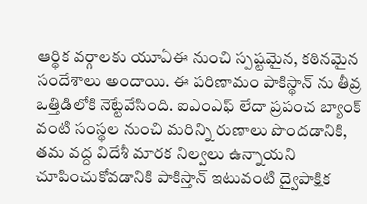ఆర్థిక వర్గాలకు యూఏఈ నుంచి స్పష్టమైన, కఠినమైన సందేశాలు అందాయి. ఈ పరిణామం పాకిస్థాన్ ను తీవ్ర ఒత్తిడిలోకి నెట్టేవేసింది. ఐఎంఎఫ్ లేదా ప్రపంచ బ్యాంక్ వంటి సంస్థల నుంచి మరిన్ని రుణాలు పొందడానికి, తమ వద్ద విదేశీ మారక నిల్వలు ఉన్నాయని చూపించుకోవడానికి పాకిస్తాన్ ఇటువంటి ద్వైపాక్షిక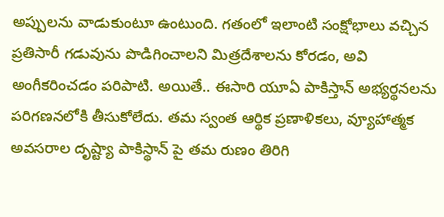అప్పులను వాడుకుంటూ ఉంటుంది. గతంలో ఇలాంటి సంక్షోభాలు వచ్చిన ప్రతిసారీ గడువును పొడిగించాలని మిత్రదేశాలను కోరడం, అవి అంగీకరించడం పరిపాటి. అయితే.. ఈసారి యూఏ పాకిస్తాన్ అభ్యర్థనలను పరిగణనలోకి తీసుకోలేదు. తమ స్వంత ఆర్థిక ప్రణాళికలు, వ్యూహాత్మక అవసరాల దృష్ట్యా పాకిస్థాన్ పై తమ రుణం తిరిగి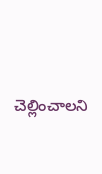చెల్లించాలని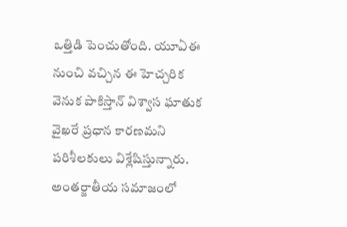ఒత్తిడి పెంచుతోంది. యూఏఈ నుంచి వచ్చిన ఈ హెచ్చరిక వెనుక పాకిస్తాన్ విశ్వాస ఘాతుక వైఖరే ప్రధాన కారణమని పరిశీలకులు విశ్లేషిస్తున్నారు. అంతర్జాతీయ సమాజంలో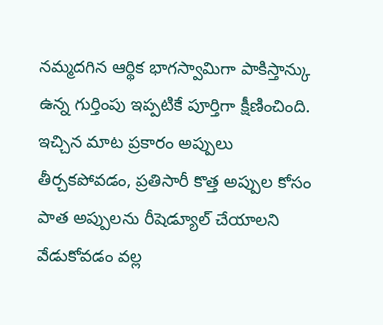నమ్మదగిన ఆర్థిక భాగస్వామిగా పాకిస్తాన్కు ఉన్న గుర్తింపు ఇప్పటికే పూర్తిగా క్షీణించింది. ఇచ్చిన మాట ప్రకారం అప్పులు తీర్చకపోవడం, ప్రతిసారీ కొత్త అప్పుల కోసం పాత అప్పులను రీషెడ్యూల్ చేయాలని వేడుకోవడం వల్ల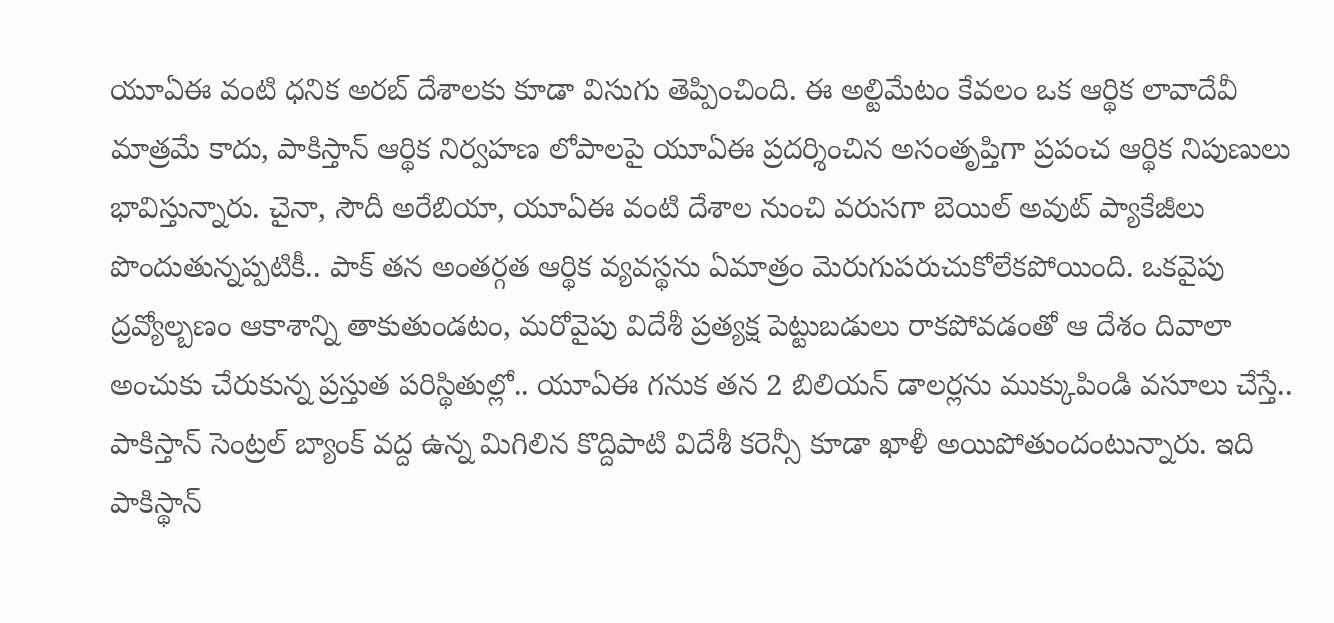యూఏఈ వంటి ధనిక అరబ్ దేశాలకు కూడా విసుగు తెప్పించింది. ఈ అల్టిమేటం కేవలం ఒక ఆర్థిక లావాదేవీ మాత్రమే కాదు, పాకిస్తాన్ ఆర్థిక నిర్వహణ లోపాలపై యూఏఈ ప్రదర్శించిన అసంతృప్తిగా ప్రపంచ ఆర్థిక నిపుణులు భావిస్తున్నారు. చైనా, సౌదీ అరేబియా, యూఏఈ వంటి దేశాల నుంచి వరుసగా బెయిల్ అవుట్ ప్యాకేజీలు పొందుతున్నప్పటికీ.. పాక్ తన అంతర్గత ఆర్థిక వ్యవస్థను ఏమాత్రం మెరుగుపరుచుకోలేకపోయింది. ఒకవైపు ద్రవ్యోల్బణం ఆకాశాన్ని తాకుతుండటం, మరోవైపు విదేశీ ప్రత్యక్ష పెట్టుబడులు రాకపోవడంతో ఆ దేశం దివాలా అంచుకు చేరుకున్న ప్రస్తుత పరిస్థితుల్లో.. యూఏఈ గనుక తన 2 బిలియన్ డాలర్లను ముక్కుపిండి వసూలు చేస్తే.. పాకిస్తాన్ సెంట్రల్ బ్యాంక్ వద్ద ఉన్న మిగిలిన కొద్దిపాటి విదేశీ కరెన్సీ కూడా ఖాళీ అయిపోతుందంటున్నారు. ఇది పాకిస్థాన్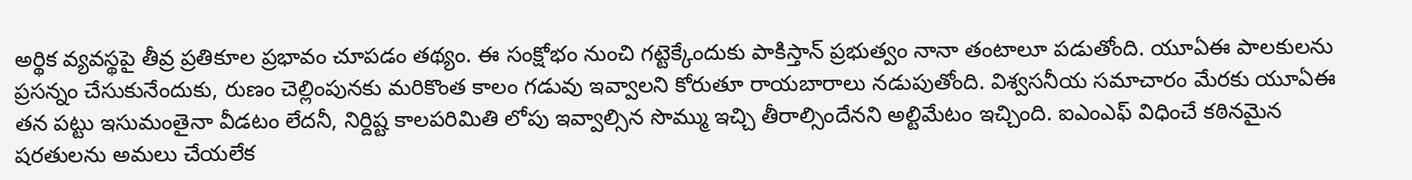అర్థిక వ్యవస్థపై తీవ్ర ప్రతికూల ప్రభావం చూపడం తథ్యం. ఈ సంక్షోభం నుంచి గట్టెక్కేందుకు పాకిస్తాన్ ప్రభుత్వం నానా తంటాలూ పడుతోంది. యూఏఈ పాలకులను ప్రసన్నం చేసుకునేందుకు, రుణం చెల్లింపునకు మరికొంత కాలం గడువు ఇవ్వాలని కోరుతూ రాయబారాలు నడుపుతోంది. విశ్వసనీయ సమాచారం మేరకు యూఏఈ తన పట్టు ఇసుమంతైనా వీడటం లేదనీ, నిర్దిష్ట కాలపరిమితి లోపు ఇవ్వాల్సిన సొమ్ము ఇచ్చి తీరాల్సిందేనని అల్టిమేటం ఇచ్చింది. ఐఎంఎఫ్ విధించే కఠినమైన షరతులను అమలు చేయలేక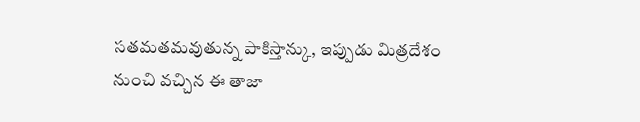సతమతమవుతున్న పాకిస్తాన్కు, ఇప్పుడు మిత్రదేశం నుంచి వచ్చిన ఈ తాజా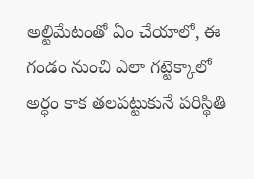అల్టిమేటంతో ఏం చేయాలో, ఈ గండం నుంచి ఎలా గట్టెక్కాలో అర్ధం కాక తలపట్టుకునే పరిస్థితి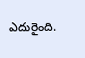ఎదురైంది.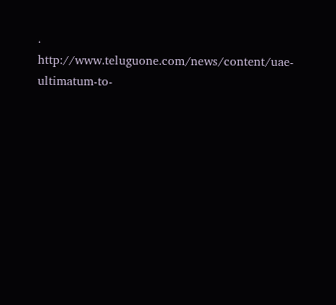.
http://www.teluguone.com/news/content/uae-ultimatum-to-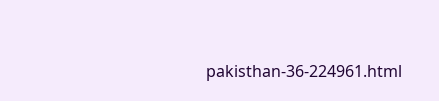pakisthan-36-224961.html